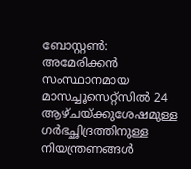ബോസ്റ്റൺ: അമേരിക്കൻ സംസ്ഥാനമായ മാസച്ചൂസെറ്റ്സിൽ 24 ആഴ്ചയ്ക്കുശേഷമുള്ള ഗർഭച്ഛിദ്രത്തിനുള്ള നിയന്ത്രണങ്ങൾ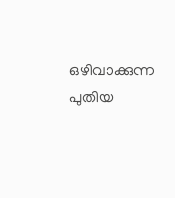ഒഴിവാക്കുന്ന പുതിയ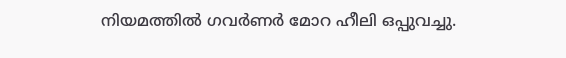നിയമത്തിൽ ഗവർണർ മോറ ഹീലി ഒപ്പുവച്ചു.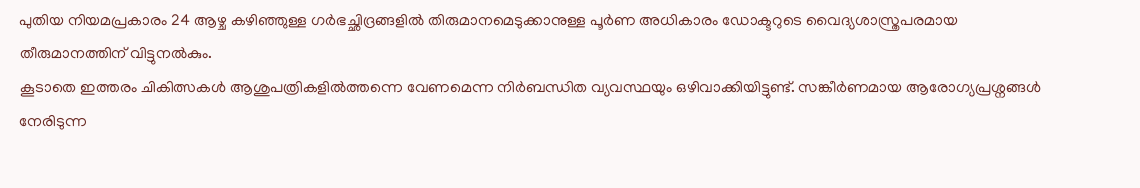പുതിയ നിയമപ്രകാരം 24 ആഴ്ച കഴിഞ്ഞുള്ള ഗർഭച്ഛിദ്രങ്ങളിൽ തിരുമാനമെടുക്കാനുള്ള പൂർണ അധികാരം ഡോക്ടറുടെ വൈദ്യശാസ്ത്രപരമായ തീരുമാനത്തിന് വിട്ടുനൽകും.
കൂടാതെ ഇത്തരം ചികിത്സകൾ ആശുപത്രികളിൽത്തന്നെ വേണമെന്ന നിർബന്ധിത വ്യവസ്ഥയും ഒഴിവാക്കിയിട്ടുണ്ട്. സങ്കീർണമായ ആരോഗ്യപ്രശ്നങ്ങൾ നേരിടുന്ന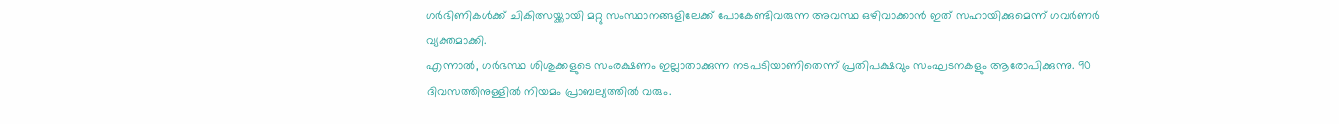ഗർഭിണികൾക്ക് ചികിത്സയ്ക്കായി മറ്റു സംസ്ഥാനങ്ങളിലേക്ക് പോകേണ്ടിവരുന്ന അവസ്ഥ ഒഴിവാക്കാൻ ഇത് സഹായിക്കുമെന്ന് ഗവർണർ വ്യക്തമാക്കി.
എന്നാൽ, ഗർഭസ്ഥ ശിശുക്കളുടെ സംരക്ഷണം ഇല്ലാതാക്കുന്ന നടപടിയാണിതെന്ന് പ്രതിപക്ഷവും സംഘടനകളും ആരോപിക്കുന്നു. 90 ദിവസത്തിനുള്ളിൽ നിയമം പ്രാബല്യത്തിൽ വരും.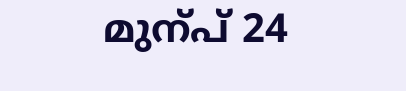മുന്പ് 24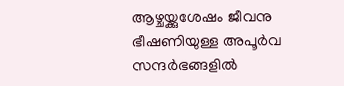ആഴ്ചയ്ക്കുശേഷം ജീവനു ഭീഷണിയുള്ള അപൂർവ സന്ദർഭങ്ങളിൽ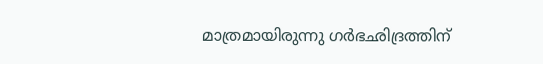മാത്രമായിരുന്നു ഗർഭഛിദ്രത്തിന്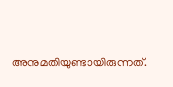അനുമതിയുണ്ടായിരുന്നത്.